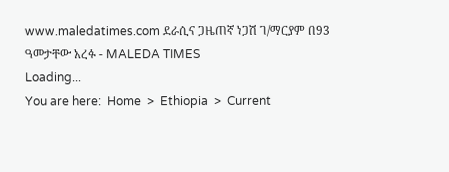www.maledatimes.com ደራሲና ጋዜጠኛ ነጋሽ ገ/ማርያም በ93 ዓመታቸው አረፉ - MALEDA TIMES
Loading...
You are here:  Home  >  Ethiopia  >  Current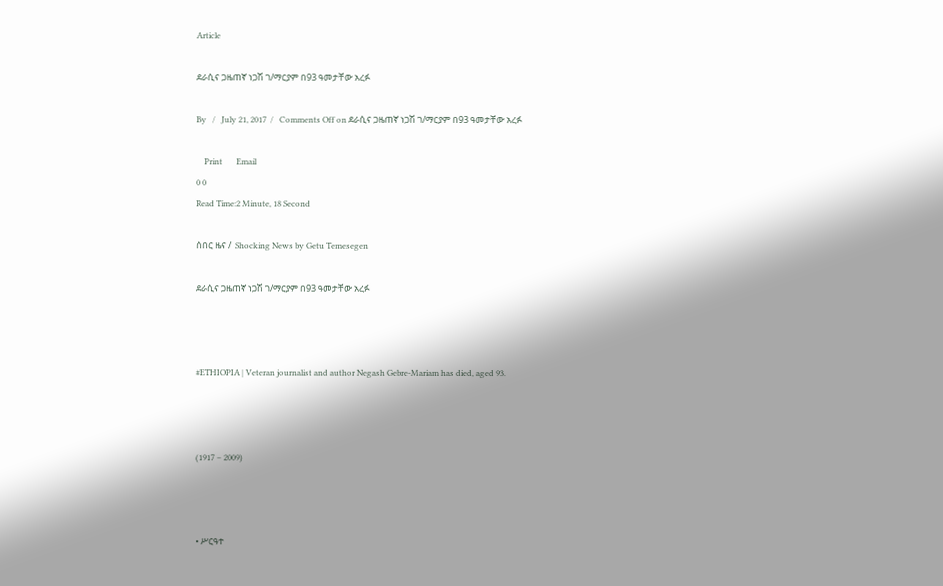Article

ደራሲና ጋዜጠኛ ነጋሽ ገ/ማርያም በ93 ዓመታቸው አረፉ

By   /   July 21, 2017  /   Comments Off on ደራሲና ጋዜጠኛ ነጋሽ ገ/ማርያም በ93 ዓመታቸው አረፉ

    Print       Email
0 0
Read Time:2 Minute, 18 Second

ሰበር ዜና /  Shocking News by Getu Temesegen

ደራሲና ጋዜጠኛ ነጋሽ ገ/ማርያም በ93 ዓመታቸው አረፉ



#ETHIOPIA | Veteran journalist and author Negash Gebre-Mariam has died, aged 93.



(1917 – 2009)



• ሥርዓተ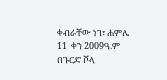ቀብራቸው ነገ፣ ሐምሌ 11  ቀን 2009ዓ.ም በጉርድ ሾላ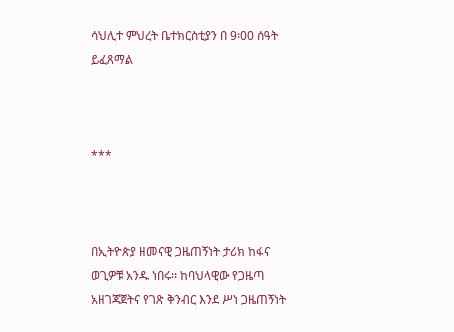ሳህሊተ ምህረት ቤተክርስቲያን በ 9፡00 ሰዓት ይፈጸማል



***



በኢትዮጵያ ዘመናዊ ጋዜጠኝነት ታሪክ ከፋና ወጊዎቹ አንዱ ነበሩ፡፡ ከባህላዊው የጋዜጣ አዘገጃጀትና የገጽ ቅንብር እንደ ሥነ ጋዜጠኝነት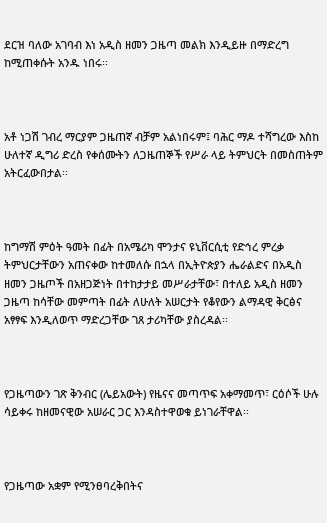ደርዝ ባለው አገባብ እነ አዲስ ዘመን ጋዜጣ መልክ እንዲይዙ በማድረግ ከሚጠቀሱት አንዱ ነበሩ፡፡



አቶ ነጋሽ ገብረ ማርያም ጋዜጠኛ ብቻም አልነበሩም፤ ባሕር ማዶ ተሻግረው እስከ ሁለተኛ ዲግሪ ድረስ የቀሰሙትን ለጋዜጠኞች የሥራ ላይ ትምህርት በመስጠትም አትርፈውበታል፡፡



ከግማሽ ምዕት ዓመት በፊት በአሜሪካ ሞንታና ዩኒቨርሲቲ የድኅረ ምረቃ ትምህርታቸውን አጠናቀው ከተመለሱ በኋላ በኢትዮጵያን ሔራልድና በአዲስ ዘመን ጋዜጦች በአዘጋጅነት በተከታታይ መሥራታቸው፣ በተለይ አዲስ ዘመን ጋዜጣ ከሳቸው መምጣት በፊት ለሁለት አሠርታት የቆየውን ልማዳዊ ቅርፅና አፃፃፍ እንዲለወጥ ማድረጋቸው ገጸ ታሪካቸው ያስረዳል፡፡



የጋዜጣውን ገጽ ቅንብር (ሌይአውት) የዜናና መጣጥፍ አቀማመጥ፣ ርዕሶች ሁሉ ሳይቀሩ ከዘመናዊው አሠራር ጋር እንዳስተዋወቁ ይነገራቸዋል፡፡



የጋዜጣው አቋም የሚንፀባረቅበትና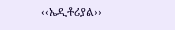‹‹ኤዲቶሪያል››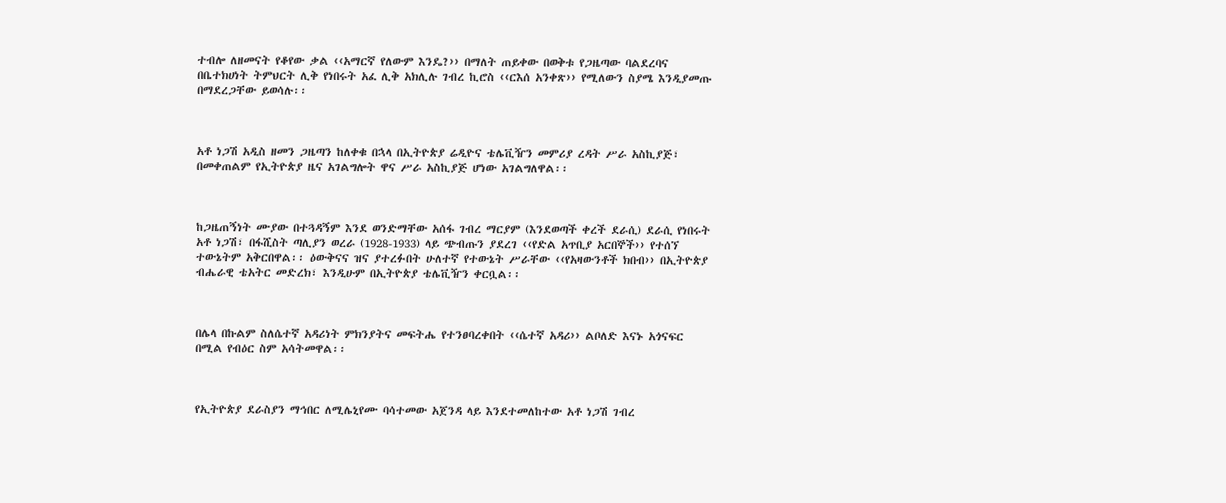ተብሎ ለዘመናት የቆየው ቃል ‹‹አማርኛ የለውም እንዴ?›› በማለት ጠይቀው በወቅቱ የጋዜጣው ባልደረባና በቤተክሀነት ትምህርት ሊቅ የነበሩት አፈ ሊቅ አክሊሉ ገብረ ኪሮስ ‹‹ርእሰ አንቀጽ›› የሚለውን ስያሜ እንዲያመጡ በማደረጋቸው ይወሳሉ፡፡



አቶ ነጋሽ አዲስ ዘመን ጋዜጣን ከለቀቁ በኋላ በኢትዮጵያ ሬዲዮና ቴሌቪዥን መምሪያ ረዳት ሥራ አስኪያጅ፣ በመቀጠልም የኢትዮጵያ ዜና አገልግሎት ዋና ሥራ አስኪያጅ ሆነው አገልግለዋል፡፡



ከጋዜጠኝነት ሙያው በተጓዳኝም እንደ ወንድማቸው አሰፋ ገብረ ማርያም (እንደወጣች ቀረች ደራሲ) ደራሲ የነበሩት አቶ ነጋሽ፣ በፋሺስት ጣሊያን ወረራ (1928-1933) ላይ ጭብጡን ያደረገ ‹‹የድል አጥቢያ አርበኞች›› የተሰኘ ተውኔትም አቅርበዋል፡፡ ዕውቅናና ዝና ያተረፉበት ሁለተኛ የተውኔት ሥራቸው ‹‹የአዛውንቶች ክበብ›› በኢትዮጵያ ብሔራዊ ቴአትር መድረክ፣ እንዲሁም በኢትዮጵያ ቴሌቪዥን ቀርቧል፡፡



በሌላ በኩልም ስለሴተኛ አዳሪነት ምክንያትና መፍትሔ የተንፀባረቀበት ‹‹ሴተኛ አዳሪ›› ልቦለድ እናኑ አጎናፍር በሚል የብዕር ስም አሳትመዋል፡፡



የኢትዮጵያ ደራስያን ማኅበር ለሚሌኒየሙ ባሳተመው አጀንዳ ላይ እንደተመለከተው አቶ ነጋሽ ገብረ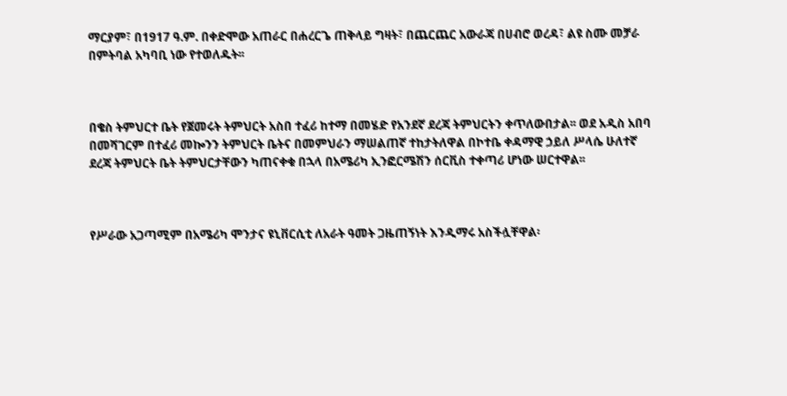ማርያም፣ በ1917 ዓ.ም. በቀድሞው አጠራር በሐረርጌ ጠቅላይ ግዛት፣ በጨርጨር አውራጃ በሀብሮ ወረዳ፣ ልዩ ስሙ መቻራ በምትባል አካባቢ ነው የተወለዱት፡፡



በቄስ ትምህርተ ቤት የጀመሩት ትምህርት አስበ ተፈሪ ከተማ በመሄድ የአንደኛ ደረጃ ትምህርትን ቀጥለውበታል፡፡ ወደ አዲስ አበባ በመሻገርም በተፈሪ መኰንን ትምህርት ቤትና በመምህራን ማሠልጠኛ ተከታትለዋል በኮተቤ ቀዳማዊ ኃይለ ሥላሴ ሁለተኛ ደረጃ ትምህርት ቤት ትምህርታቸውን ካጠናቀቁ በኋላ በአሜሪካ ኢንፎርሜሽን ሰርቪስ ተቀጣሪ ሆነው ሠርተዋል፡፡



የሥራው አጋጣሚም በአሜሪካ ሞንታና ዩኒቨርሲቲ ለአራት ዓመት ጋዜጠኝነት እንዲማሩ አስችሏቸዋል፡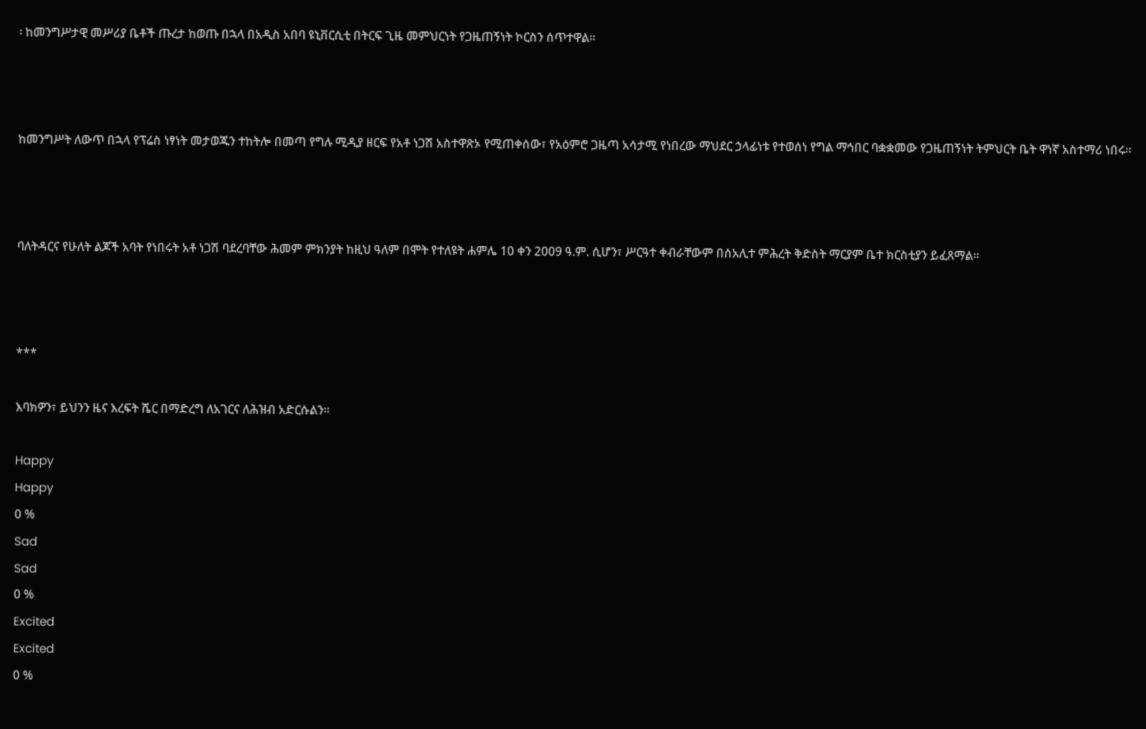፡ ከመንግሥታዊ መሥሪያ ቤቶች ጡረታ ከወጡ በኋላ በአዲስ አበባ ዩኒቨርሲቲ በትርፍ ጊዜ መምህርነት የጋዜጠኝነት ኮርስን ሰጥተዋል፡፡



ከመንግሥት ለውጥ በኋላ የፕሬስ ነፃነት መታወጁን ተከትሎ በመጣ የግሉ ሚዲያ ዘርፍ የአቶ ነጋሽ አስተዋጽኦ የሚጠቀሰው፣ የአዕምሮ ጋዜጣ አሳታሚ የነበረው ማህደር ኃላፊነቱ የተወሰነ የግል ማኅበር ባቋቋመው የጋዜጠኝነት ትምህርት ቤት ዋነኛ አስተማሪ ነበሩ፡፡



ባለትዳርና የሁለት ልጆች አባት የነበሩት አቶ ነጋሽ ባደረባቸው ሕመም ምክንያት ከዚህ ዓለም በሞት የተለዩት ሐምሌ 10 ቀን 2009 ዓ.ም. ሲሆን፣ ሥርዓተ ቀብራቸውም በሰአሊተ ምሕረት ቅድስት ማርያም ቤተ ክርስቲያን ይፈጸማል፡፡



***

እባክዎን፣ ይህንን ዜና እረፍት ሼር በማድረግ ለአገርና ለሕዝብ አድርሱልን፡፡

Happy
Happy
0 %
Sad
Sad
0 %
Excited
Excited
0 %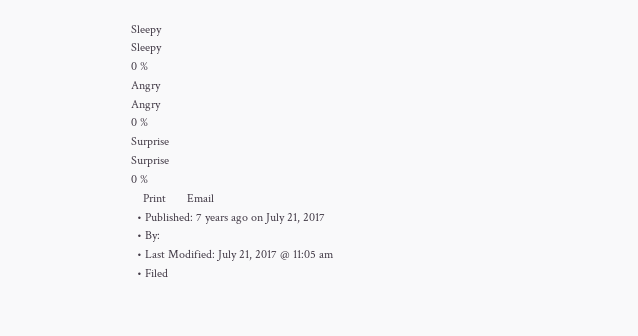Sleepy
Sleepy
0 %
Angry
Angry
0 %
Surprise
Surprise
0 %
    Print       Email
  • Published: 7 years ago on July 21, 2017
  • By:
  • Last Modified: July 21, 2017 @ 11:05 am
  • Filed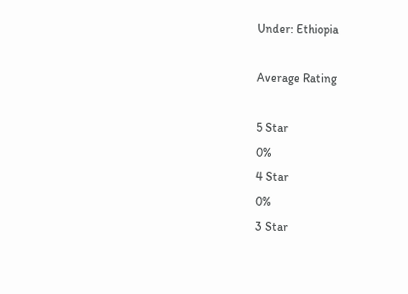Under: Ethiopia

Average Rating

5 Star
0%
4 Star
0%
3 Star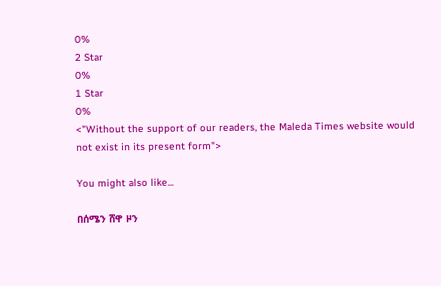0%
2 Star
0%
1 Star
0%
<"Without the support of our readers, the Maleda Times website would not exist in its present form">

You might also like...

በሰሜን ሸዋ ዞን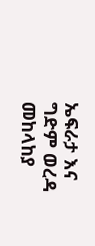ኤፍራታ እና ግድም ወረዳ መከላከያ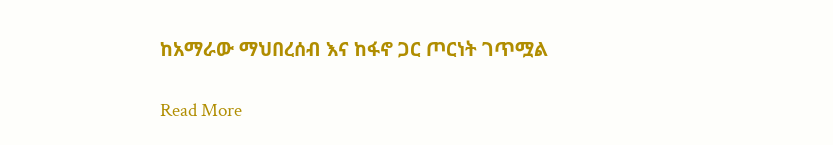ከአማራው ማህበረሰብ እና ከፋኖ ጋር ጦርነት ገጥሟል

Read More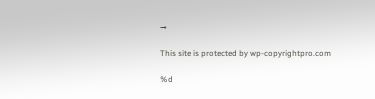→

This site is protected by wp-copyrightpro.com

%d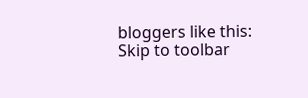bloggers like this:
Skip to toolbar